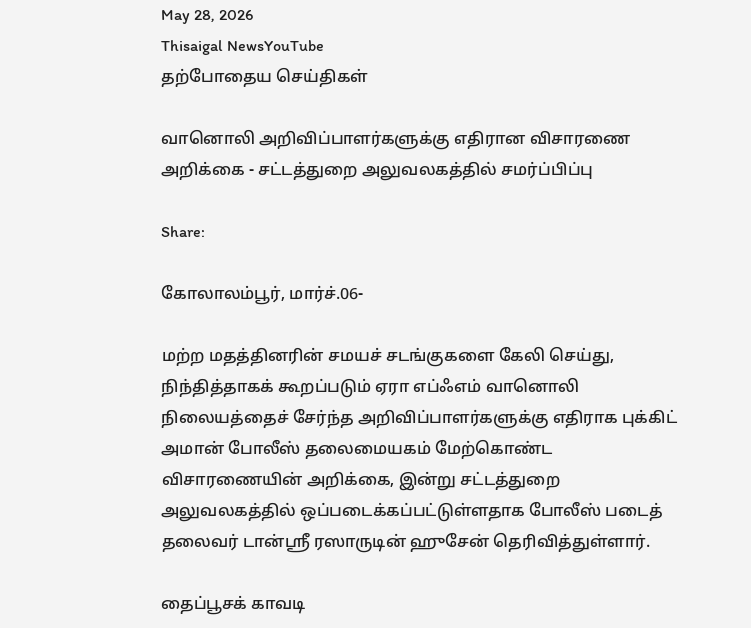May 28, 2026
Thisaigal NewsYouTube
தற்போதைய செய்திகள்

வானொலி அறிவிப்பாளர்களுக்கு எதிரான விசாரணை அறிக்கை - சட்டத்துறை அலுவலகத்தில் சமர்ப்பிப்பு

Share:

கோலாலம்பூர், மார்ச்.06-

மற்ற மதத்தினரின் சமயச் சடங்குகளை கேலி செய்து, நிந்தித்தாகக் கூறப்படும் ஏரா எப்ஃஎம் வானொலி நிலையத்தைச் சேர்ந்த அறிவிப்பாளர்களுக்கு எதிராக புக்கிட் அமான் போலீஸ் தலைமையகம் மேற்கொண்ட விசாரணையின் அறிக்கை, இன்று சட்டத்துறை அலுவலகத்தில் ஒப்படைக்கப்பட்டுள்ளதாக போலீஸ் படைத் தலைவர் டான்ஶ்ரீ ரஸாருடின் ஹுசேன் தெரிவித்துள்ளார்.

தைப்பூசக் காவடி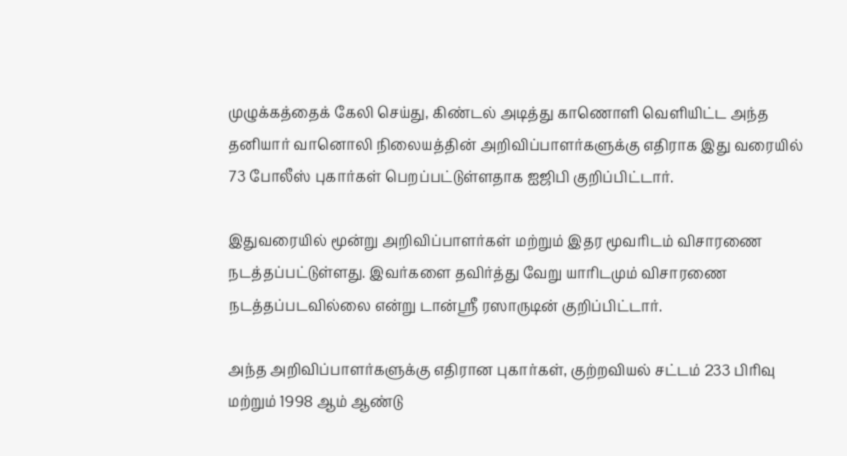முழுக்கத்தைக் கேலி செய்து, கிண்டல் அடித்து காணொளி வெளியிட்ட அந்த தனியார் வானொலி நிலையத்தின் அறிவிப்பாளர்களுக்கு எதிராக இது வரையில் 73 போலீஸ் புகார்கள் பெறப்பட்டுள்ளதாக ஐஜிபி குறிப்பிட்டார்.

இதுவரையில் மூன்று அறிவிப்பாளர்கள் மற்றும் இதர மூவரிடம் விசாரணை நடத்தப்பட்டுள்ளது. இவர்களை தவிர்த்து வேறு யாரிடமும் விசாரணை நடத்தப்படவில்லை என்று டான்ஶ்ரீ ரஸாருடின் குறிப்பிட்டார்.

அந்த அறிவிப்பாளர்களுக்கு எதிரான புகார்கள், குற்றவியல் சட்டம் 233 பிரிவு மற்றும் 1998 ஆம் ஆண்டு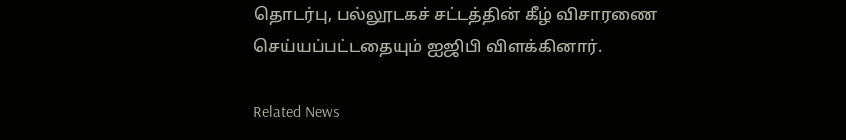தொடர்பு, பல்லூடகச் சட்டத்தின் கீழ் விசாரணை செய்யப்பட்டதையும் ஐஜிபி விளக்கினார்.

Related News